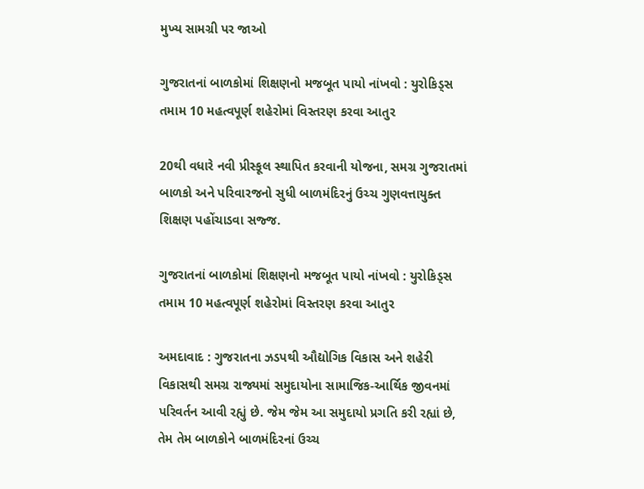મુખ્ય સામગ્રી પર જાઓ

ગુજરાતનાં બાળકોમાં શિક્ષણનો મજબૂત પાયો નાંખવો : યુરોકિડ્સ તમામ 10 મહત્વપૂર્ણ શહેરોમાં વિસ્તરણ કરવા આતુર

20થી વધારે નવી પ્રીસ્કૂલ સ્થાપિત કરવાની યોજના, સમગ્ર ગુજરાતમાં બાળકો અને પરિવારજનો સુધી બાળમંદિરનું ઉચ્ચ ગુણવત્તાયુક્ત શિક્ષણ પહોંચાડવા સજ્જ.

ગુજરાતનાં બાળકોમાં શિક્ષણનો મજબૂત પાયો નાંખવો : યુરોકિડ્સ તમામ 10 મહત્વપૂર્ણ શહેરોમાં વિસ્તરણ કરવા આતુર

અમદાવાદ : ગુજરાતના ઝડપથી ઔદ્યોગિક વિકાસ અને શહેરી વિકાસથી સમગ્ર રાજ્યમાં સમુદાયોના સામાજિક-આર્થિક જીવનમાં પરિવર્તન આવી રહ્યું છે. જેમ જેમ આ સમુદાયો પ્રગતિ કરી રહ્યાં છે, તેમ તેમ બાળકોને બાળમંદિરનાં ઉચ્ચ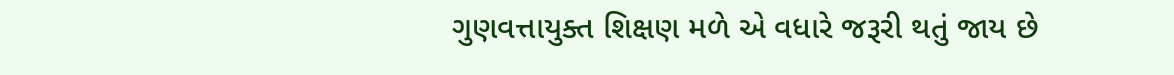ગુણવત્તાયુક્ત શિક્ષણ મળે એ વધારે જરૂરી થતું જાય છે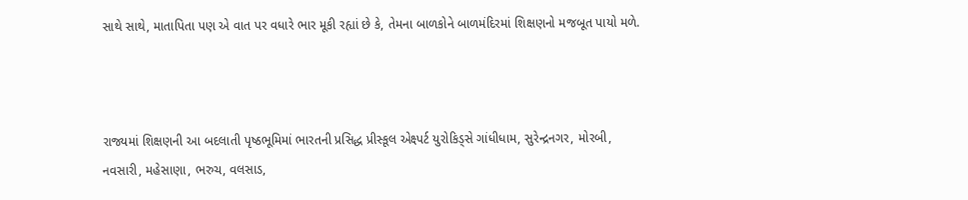સાથે સાથે, માતાપિતા પણ એ વાત પર વધારે ભાર મૂકી રહ્યાં છે કે, તેમના બાળકોને બાળમંદિરમાં શિક્ષણનો મજબૂત પાયો મળે.



રાજ્યમાં શિક્ષણની આ બદલાતી પૃષ્ઠભૂમિમાં ભારતની પ્રસિદ્ધ પ્રીસ્કૂલ એક્ષ્પર્ટ યુરોકિડ્સે ગાંધીધામ, સુરેન્દ્રનગર, મોરબી, નવસારી, મહેસાણા, ભરુચ, વલસાડ,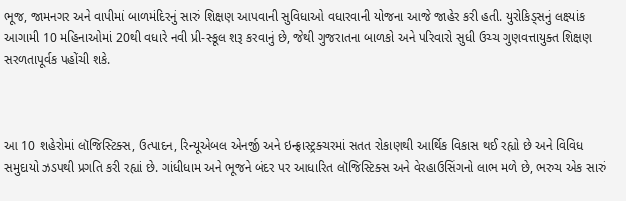ભૂજ, જામનગર અને વાપીમાં બાળમંદિરનું સારું શિક્ષણ આપવાની સુવિધાઓ વધારવાની યોજના આજે જાહેર કરી હતી. યુરોકિડ્સનું લક્ષ્યાંક આગામી 10 મહિનાઓમાં 20થી વધારે નવી પ્રી-સ્કૂલ શરૂ કરવાનું છે, જેથી ગુજરાતના બાળકો અને પરિવારો સુધી ઉચ્ચ ગુણવત્તાયુક્ત શિક્ષણ સરળતાપૂર્વક પહોંચી શકે.



આ 10 શહેરોમાં લૉજિસ્ટિક્સ, ઉત્પાદન, રિન્યૂએબલ એનર્જી અને ઇન્ફ્રાસ્ટ્રક્ચરમાં સતત રોકાણથી આર્થિક વિકાસ થઈ રહ્યો છે અને વિવિધ સમુદાયો ઝડપથી પ્રગતિ કરી રહ્યાં છે. ગાંધીધામ અને ભૂજને બંદર પર આધારિત લૉજિસ્ટિક્સ અને વેરહાઉસિંગનો લાભ મળે છે, ભરુચ એક સારું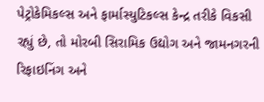પેટ્રોકેમિકલ્સ અને ફાર્માસ્યુટિકલ્સ કેન્દ્ર તરીકે વિકસી રહ્યું છે, તો મોરબી સિરામિક ઉદ્યોગ અને જામનગરની રિફાઇનિંગ અને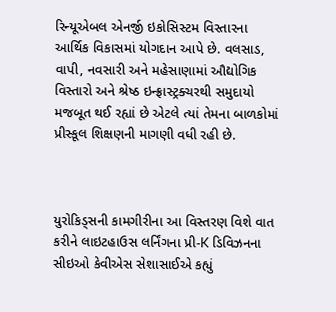રિન્યૂએબલ એનર્જી ઇકોસિસ્ટમ વિસ્તારના આર્થિક વિકાસમાં યોગદાન આપે છે. વલસાડ, વાપી, નવસારી અને મહેસાણામાં ઔદ્યોગિક વિસ્તારો અને શ્રેષ્ઠ ઇન્ફ્રાસ્ટ્રક્ચરથી સમુદાયો મજબૂત થઈ રહ્યાં છે એટલે ત્યાં તેમના બાળકોમાં પ્રીસ્કૂલ શિક્ષણની માગણી વધી રહી છે.



યુરોકિડ્સની કામગીરીના આ વિસ્તરણ વિશે વાત કરીને લાઇટહાઉસ લર્નિંગના પ્રી-K ડિવિઝનના સીઇઓ કેવીએસ સેશાસાઈએ કહ્યું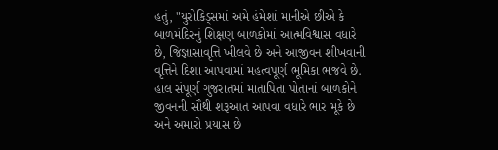હતું, "યુરોકિડ્સમાં અમે હંમેશાં માનીએ છીએ કે બાળમંદિરનું શિક્ષણ બાળકોમાં આત્મવિશ્વાસ વધારે છે, જિજ્ઞાસાવૃત્તિ ખીલવે છે અને આજીવન શીખવાની વૃત્તિને દિશા આપવામાં મહત્વપૂર્ણ ભૂમિકા ભજવે છે. હાલ સંપૂર્ણ ગુજરાતમાં માતાપિતા પોતાનાં બાળકોને જીવનની સૌથી શરૂઆત આપવા વધારે ભાર મૂકે છે અને અમારો પ્રયાસ છે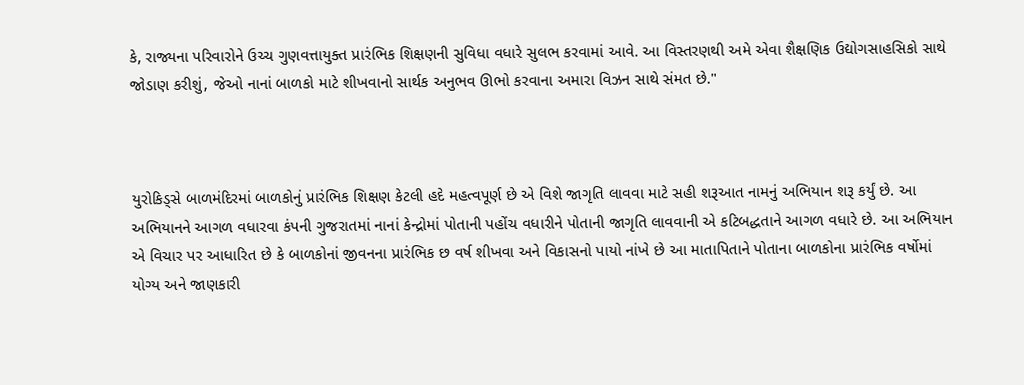કે, રાજ્યના પરિવારોને ઉચ્ચ ગુણવત્તાયુક્ત પ્રારંભિક શિક્ષણની સુવિધા વધારે સુલભ કરવામાં આવે. આ વિસ્તરણથી અમે એવા શૈક્ષણિક ઉદ્યોગસાહસિકો સાથે જોડાણ કરીશું, જેઓ નાનાં બાળકો માટે શીખવાનો સાર્થક અનુભવ ઊભો કરવાના અમારા વિઝન સાથે સંમત છે."



યુરોકિડ્સે બાળમંદિરમાં બાળકોનું પ્રારંભિક શિક્ષણ કેટલી હદે મહત્વપૂર્ણ છે એ વિશે જાગૃતિ લાવવા માટે સહી શરૂઆત નામનું અભિયાન શરૂ કર્યું છે. આ અભિયાનને આગળ વધારવા કંપની ગુજરાતમાં નાનાં કેન્દ્રોમાં પોતાની પહોંચ વધારીને પોતાની જાગૃતિ લાવવાની એ કટિબદ્ધતાને આગળ વધારે છે. આ અભિયાન એ વિચાર પર આધારિત છે કે બાળકોનાં જીવનના પ્રારંભિક છ વર્ષ શીખવા અને વિકાસનો પાયો નાંખે છે આ માતાપિતાને પોતાના બાળકોના પ્રારંભિક વર્ષોમાં યોગ્ય અને જાણકારી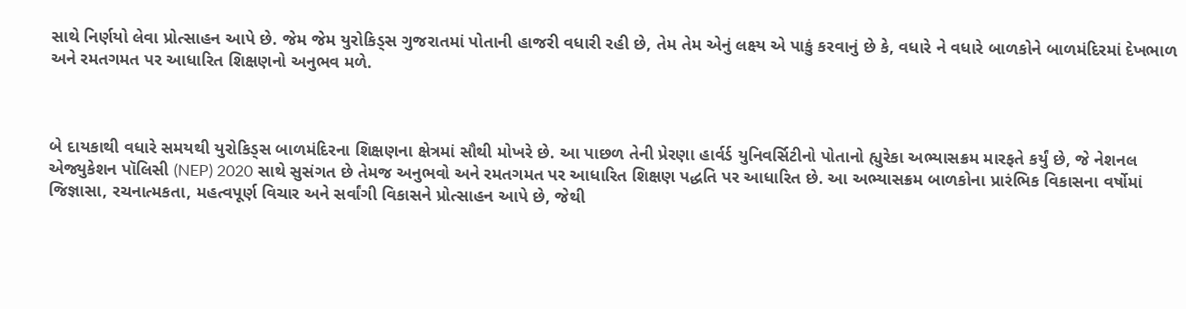સાથે નિર્ણયો લેવા પ્રોત્સાહન આપે છે. જેમ જેમ યુરોકિડ્સ ગુજરાતમાં પોતાની હાજરી વધારી રહી છે, તેમ તેમ એનું લક્ષ્ય એ પાકું કરવાનું છે કે, વધારે ને વધારે બાળકોને બાળમંદિરમાં દેખભાળ અને રમતગમત પર આધારિત શિક્ષણનો અનુભવ મળે.



બે દાયકાથી વધારે સમયથી યુરોકિડ્સ બાળમંદિરના શિક્ષણના ક્ષેત્રમાં સૌથી મોખરે છે. આ પાછળ તેની પ્રેરણા હાર્વર્ડ યુનિવર્સિટીનો પોતાનો હ્યુરેકા અભ્યાસક્રમ મારફતે કર્યું છે, જે નેશનલ એજ્યુકેશન પૉલિસી (NEP) 2020 સાથે સુસંગત છે તેમજ અનુભવો અને રમતગમત પર આધારિત શિક્ષણ પદ્ધતિ પર આધારિત છે. આ અભ્યાસક્રમ બાળકોના પ્રારંભિક વિકાસના વર્ષોમાં જિજ્ઞાસા, રચનાત્મકતા, મહત્વપૂર્ણ વિચાર અને સર્વાંગી વિકાસને પ્રોત્સાહન આપે છે, જેથી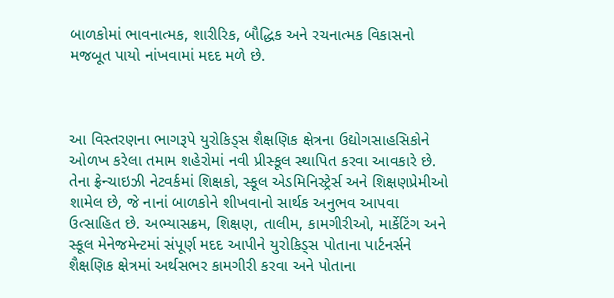બાળકોમાં ભાવનાત્મક, શારીરિક, બૌદ્ધિક અને રચનાત્મક વિકાસનો મજબૂત પાયો નાંખવામાં મદદ મળે છે.



આ વિસ્તરણના ભાગરૂપે યુરોકિડ્સ શૈક્ષણિક ક્ષેત્રના ઉદ્યોગસાહસિકોને ઓળખ કરેલા તમામ શહેરોમાં નવી પ્રીસ્કૂલ સ્થાપિત કરવા આવકારે છે. તેના ફ્રેન્ચાઇઝી નેટવર્કમાં શિક્ષકો, સ્કૂલ એડમિનિસ્ટ્રેર્સ અને શિક્ષણપ્રેમીઓ શામેલ છે, જે નાનાં બાળકોને શીખવાનો સાર્થક અનુભવ આપવા ઉત્સાહિત છે. અભ્યાસક્રમ, શિક્ષણ, તાલીમ, કામગીરીઓ, માર્કેટિંગ અને સ્કૂલ મેનેજમેન્ટમાં સંપૂર્ણ મદદ આપીને યુરોકિડ્સ પોતાના પાર્ટનર્સને શૈક્ષણિક ક્ષેત્રમાં અર્થસભર કામગીરી કરવા અને પોતાના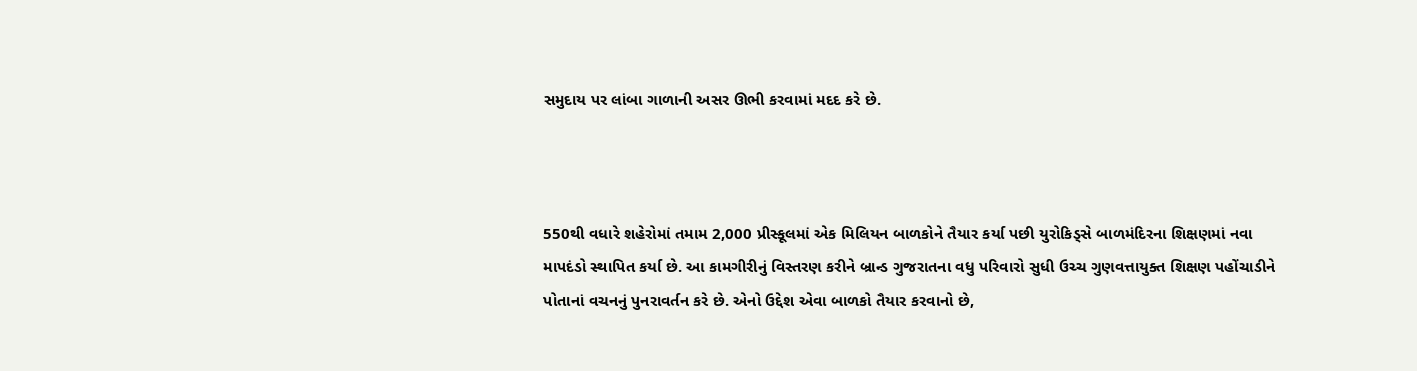સમુદાય પર લાંબા ગાળાની અસર ઊભી કરવામાં મદદ કરે છે.



550થી વધારે શહેરોમાં તમામ 2,000 પ્રીસ્કૂલમાં એક મિલિયન બાળકોને તૈયાર કર્યા પછી યુરોકિડ્સે બાળમંદિરના શિક્ષણમાં નવા માપદંડો સ્થાપિત કર્યા છે. આ કામગીરીનું વિસ્તરણ કરીને બ્રાન્ડ ગુજરાતના વધુ પરિવારો સુધી ઉચ્ચ ગુણવત્તાયુક્ત શિક્ષણ પહોંચાડીને પોતાનાં વચનનું પુનરાવર્તન કરે છે. એનો ઉદ્દેશ એવા બાળકો તૈયાર કરવાનો છે,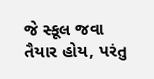જે સ્કૂલ જવા તૈયાર હોય, પરંતુ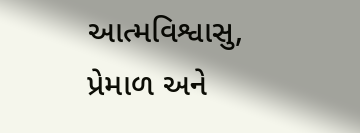આત્મવિશ્વાસુ, પ્રેમાળ અને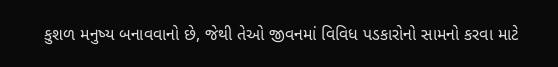કુશળ મનુષ્ય બનાવવાનો છે, જેથી તેઓ જીવનમાં વિવિધ પડકારોનો સામનો કરવા માટે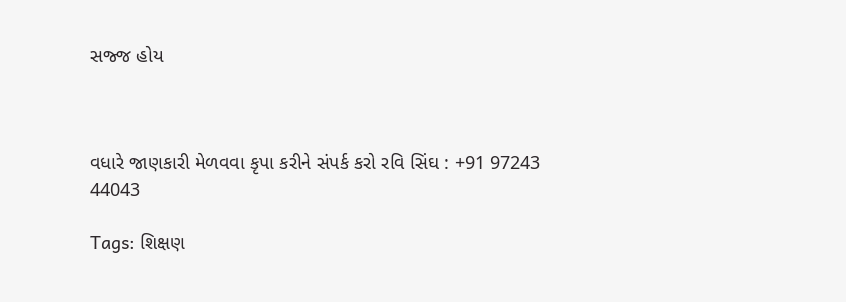સજ્જ હોય



વધારે જાણકારી મેળવવા કૃપા કરીને સંપર્ક કરો રવિ સિંઘ : +91 97243 44043

Tags: શિક્ષણ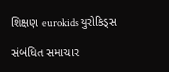શિક્ષણ eurokids યુરોકિડ્સ

સંબંધિત સમાચાર